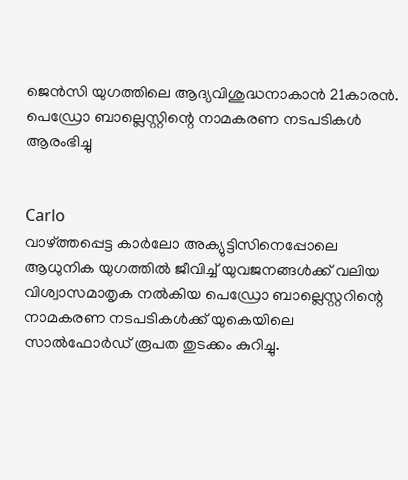ജെന്‍സി യുഗത്തിലെ ആദ്യവിശുദ്ധനാകാന്‍ 21കാരന്‍. പെഡ്രോ ബാല്ലെസ്റ്റിന്റെ നാമകരണ നടപടികള്‍ ആരംഭിച്ചു


Carlo
വാഴ്ത്തപ്പെട്ട കാർലോ അക്യുട്ടിസിനെപ്പോലെ ആധുനിക യുഗത്തിൽ ജീവിച്ച് യുവജനങ്ങൾക്ക് വലിയ വിശ്വാസമാതൃക നൽകിയ പെഡ്രോ ബാല്ലെസ്റ്ററിന്റെ നാമകരണ നടപടികൾക്ക് യുകെയിലെ സാൽഫോർഡ് രൂപത തുടക്കം കുറിച്ചു.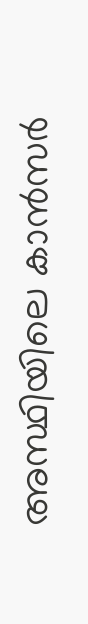അസ്ഥിയിലെ കാൻസർ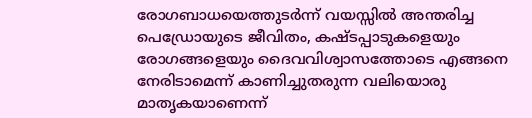രോഗബാധയെത്തുടർന്ന് വയസ്സിൽ അന്തരിച്ച പെഡ്രോയുടെ ജീവിതം, കഷ്ടപ്പാടുകളെയും രോഗങ്ങളെയും ദൈവവിശ്വാസത്തോടെ എങ്ങനെ നേരിടാമെന്ന് കാണിച്ചുതരുന്ന വലിയൊരു മാതൃകയാണെന്ന്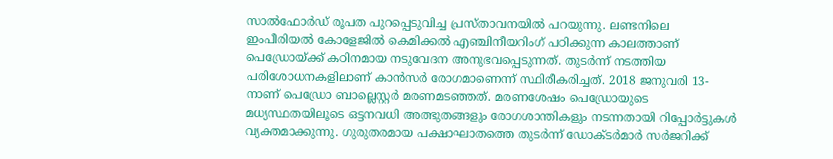സാൽഫോർഡ് രൂപത പുറപ്പെടുവിച്ച പ്രസ്താവനയിൽ പറയുന്നു. ലണ്ടനിലെ ഇംപീരിയൽ കോളേജിൽ കെമിക്കൽ എഞ്ചിനീയറിംഗ് പഠിക്കുന്ന കാലത്താണ് പെഡ്രോയ്ക്ക് കഠിനമായ നടുവേദന അനുഭവപ്പെടുന്നത്. തുടർന്ന് നടത്തിയ പരിശോധനകളിലാണ് കാൻസർ രോഗമാണെന്ന് സ്ഥിരീകരിച്ചത്. 2018 ജനുവരി 13-നാണ് പെഡ്രോ ബാല്ലെസ്റ്റർ മരണമടഞ്ഞത്. മരണശേഷം പെഡ്രോയുടെ മധ്യസ്ഥതയിലൂടെ ഒട്ടനവധി അത്ഭുതങ്ങളും രോഗശാന്തികളും നടന്നതായി റിപ്പോർട്ടുകൾ വ്യക്തമാക്കുന്നു. ഗുരുതരമായ പക്ഷാഘാതത്തെ തുടർന്ന് ഡോക്ടർമാർ സർജറിക്ക്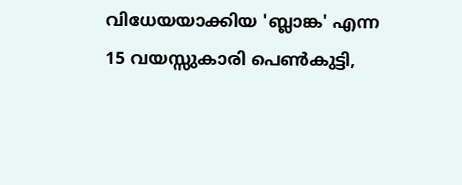വിധേയയാക്കിയ 'ബ്ലാങ്ക' എന്ന 15 വയസ്സുകാരി പെൺകുട്ടി,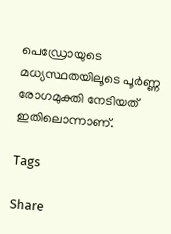പെഡ്രോയുടെ മധ്യസ്ഥതയിലൂടെ പൂർണ്ണ രോഗമുക്തി നേടിയത് ഇതിലൊന്നാണ്.

Tags

Share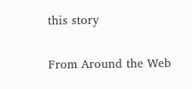this story

From Around the Web